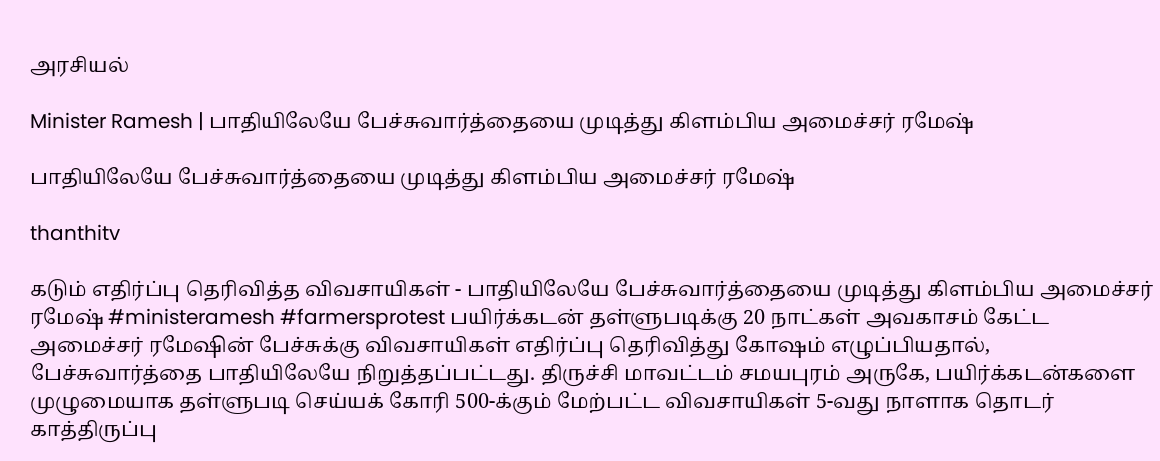அரசியல்

Minister Ramesh | பாதியிலேயே பேச்சுவார்த்தையை முடித்து கிளம்பிய அமைச்சர் ரமேஷ்

பாதியிலேயே பேச்சுவார்த்தையை முடித்து கிளம்பிய அமைச்சர் ரமேஷ்

thanthitv

கடும் எதிர்ப்பு தெரிவித்த விவசாயிகள் - பாதியிலேயே பேச்சுவார்த்தையை முடித்து கிளம்பிய அமைச்சர் ரமேஷ் #ministeramesh #farmersprotest பயிர்க்கடன் தள்ளுபடிக்கு 20 நாட்கள் அவகாசம் கேட்ட அமைச்சர் ரமேஷின் பேச்சுக்கு விவசாயிகள் எதிர்ப்பு தெரிவித்து கோஷம் எழுப்பியதால், பேச்சுவார்த்தை பாதியிலேயே நிறுத்தப்பட்டது. திருச்சி மாவட்டம் சமயபுரம் அருகே, பயிர்க்கடன்களை முழுமையாக தள்ளுபடி செய்யக் கோரி 500-க்கும் மேற்பட்ட விவசாயிகள் 5-வது நாளாக தொடர் காத்திருப்பு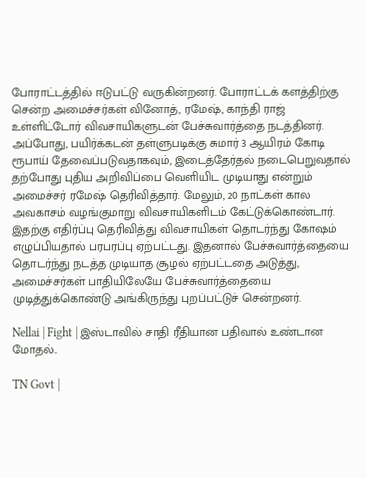போராட்டத்தில் ஈடுபட்டு வருகின்றனர். போராட்டக் களத்திற்கு சென்ற அமைச்சர்கள் வினோத், ரமேஷ், காந்தி ராஜ் உள்ளிட்டோர் விவசாயிகளுடன் பேச்சுவார்த்தை நடத்தினர். அப்போது, பயிர்க்கடன் தள்ளுபடிக்கு சுமார் 3 ஆயிரம் கோடி ரூபாய் தேவைப்படுவதாகவும், இடைத்தேர்தல் நடைபெறுவதால் தற்போது புதிய அறிவிப்பை வெளியிட முடியாது என்றும் அமைச்சர் ரமேஷ் தெரிவித்தார். மேலும், 20 நாட்கள் கால அவகாசம் வழங்குமாறு விவசாயிகளிடம் கேட்டுக்கொண்டார். இதற்கு எதிர்ப்பு தெரிவித்து விவசாயிகள் தொடர்ந்து கோஷம் எழுப்பியதால் பரபரப்பு ஏற்பட்டது. இதனால் பேச்சுவார்த்தையை தொடர்ந்து நடத்த முடியாத சூழல் ஏற்பட்டதை அடுத்து, அமைச்சர்கள் பாதியிலேயே பேச்சுவார்த்தையை முடித்துக்கொண்டு அங்கிருந்து புறப்பட்டுச் சென்றனர்.

Nellai | Fight | இஸ்டாவில் சாதி ரீதியான பதிவால் உண்டான மோதல்..

TN Govt |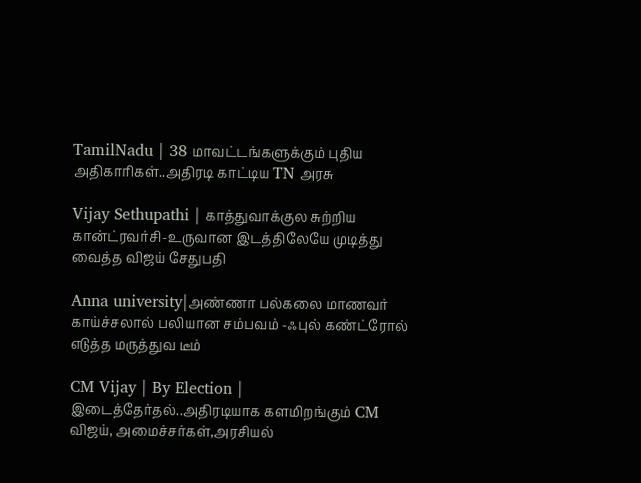TamilNadu | 38 மாவட்டங்களுக்கும் புதிய அதிகாரிகள்..அதிரடி காட்டிய TN அரசு

Vijay Sethupathi | காத்துவாக்குல சுற்றிய கான்ட்ரவர்சி-உருவான இடத்திலேயே முடித்து வைத்த விஜய் சேதுபதி

Anna university|அண்ணா பல்கலை மாணவர் காய்ச்சலால் பலியான சம்பவம் -ஃபுல் கண்ட்ரோல் எடுத்த மருத்துவ டீம்

CM Vijay | By Election | இடைத்தேர்தல்..அதிரடியாக களமிறங்கும் CM விஜய், அமைச்சர்கள்,அரசியல்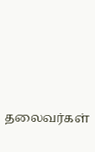தலைவர்கள்